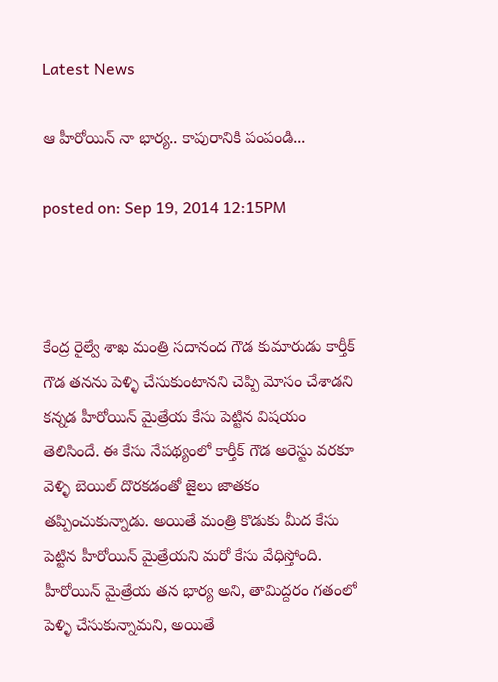Latest News

ఆ హీరోయిన్ నా భార్య.. కాపురానికి పంపండి...

posted on: Sep 19, 2014 12:15PM



కేంద్ర రైల్వే శాఖ మంత్రి సదానంద గౌడ కుమారుడు కార్తీక్ గౌడ తనను పెళ్ళి చేసుకుంటానని చెప్పి మోసం చేశాడని కన్నడ హీరోయిన్ మైత్రేయ కేసు పెట్టిన విషయం తెలిసిందే. ఈ కేసు నేపథ్యంలో కార్తీక్ గౌడ అరెస్టు వరకూ వెళ్ళి బెయిల్ దొరకడంతో జైలు జాతకం తప్పించుకున్నాడు. అయితే మంత్రి కొడుకు మీద కేసు పెట్టిన హీరోయిన్ మైత్రేయని మరో కేసు వేధిస్తోంది. హీరోయిన్ మైత్రేయ తన భార్య అని, తామిద్దరం గతంలో పెళ్ళి చేసుకున్నామని, అయితే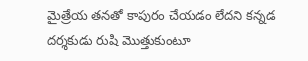మైత్రేయ తనతో కాపురం చేయడం లేదని కన్నడ దర్శకుడు రుషి మొత్తుకుంటూ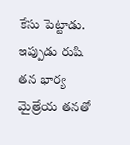కేసు పెట్టాడు. ఇప్పుడు రుషి తన భార్య మైత్రేయ తనతో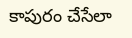కాపురం చేసేలా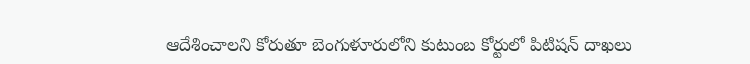ఆదేశించాలని కోరుతూ బెంగుళూరులోని కుటుంబ కోర్టులో పిటిషన్ దాఖలు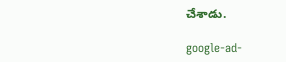చేశాడు.

google-ad-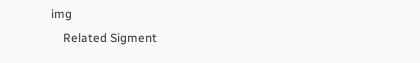img
    Related Sigment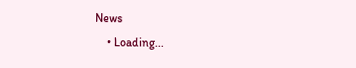News
    • Loading...